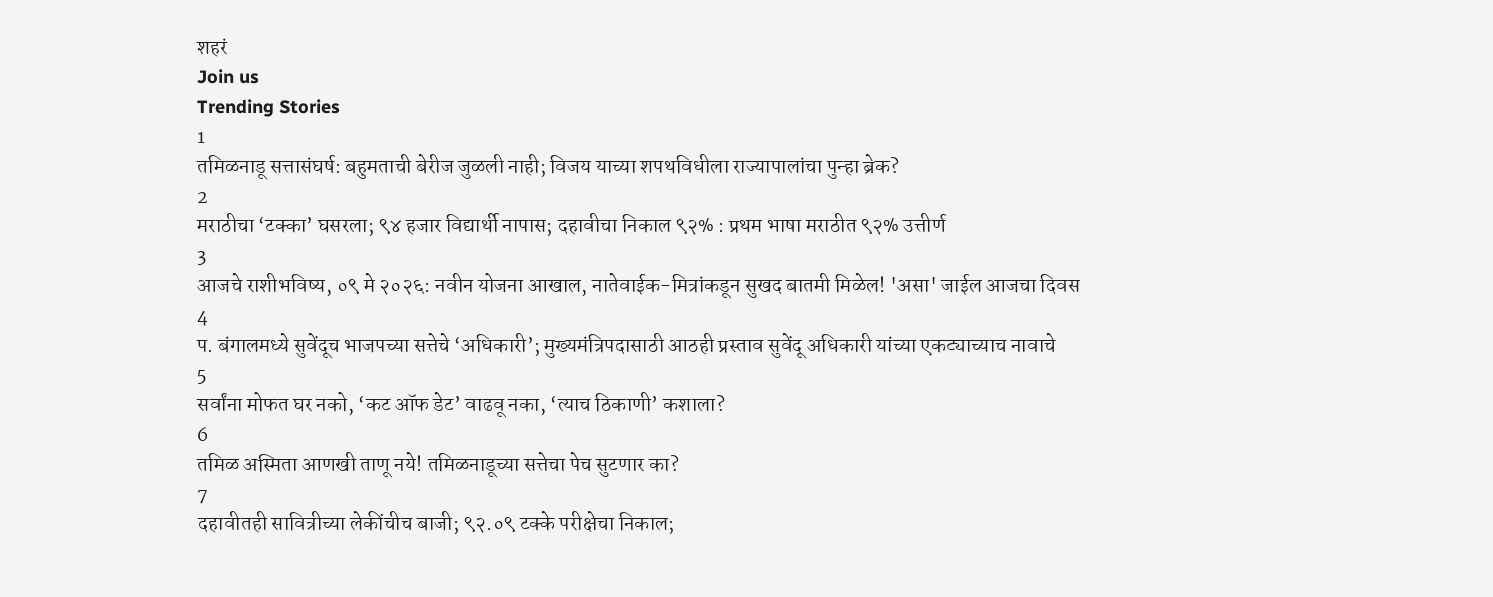शहरं
Join us
Trending Stories
1
तमिळनाडू सत्तासंघर्ष: बहुमताची बेरीज जुळली नाही; विजय याच्या शपथविधीला राज्यापालांचा पुन्हा ब्रेक?
2
मराठीचा ‘टक्का’ घसरला; ९४ हजार विद्यार्थी नापास; दहावीचा निकाल ९२% : प्रथम भाषा मराठीत ९२% उत्तीर्ण
3
आजचे राशीभविष्य, ०९ मे २०२६: नवीन योजना आखाल, नातेवाईक-मित्रांकडून सुखद बातमी मिळेल! 'असा' जाईल आजचा दिवस
4
प. बंगालमध्ये सुवेंदूच भाजपच्या सत्तेचे ‘अधिकारी’; मुख्यमंत्रिपदासाठी आठही प्रस्ताव सुवेंदू अधिकारी यांच्या एकट्याच्याच नावाचे
5
सर्वांना मोफत घर नको, ‘कट ऑफ डेट’ वाढवू नका, ‘त्याच ठिकाणी’ कशाला?
6
तमिळ अस्मिता आणखी ताणू नये! तमिळनाडूच्या सत्तेचा पेच सुटणार का?
7
दहावीतही सावित्रीच्या लेकींचीच बाजी; ९२.०९ टक्के परीक्षेचा निकाल;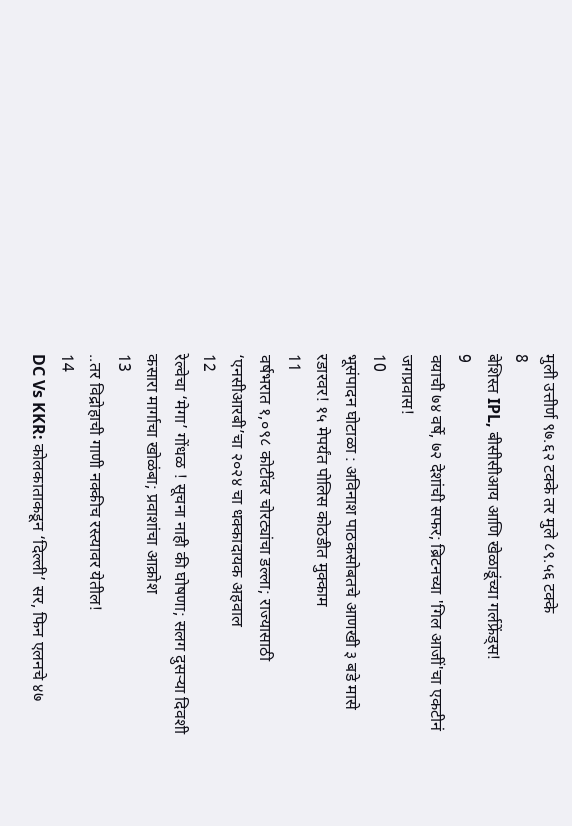मुली उत्तीर्ण ९७.६२ टक्के तर मुले ८९.५६ टक्के
8
बेशिस्त IPL, बीसीसीआय आणि खेळाडूंच्या गर्लफ्रेंड्स!
9
वयाची ७४ वर्षे, ७२ देशांची सफर; ब्रिटनच्या 'गिल आजीं'चा एकटीनं जगप्रवास!
10
भूसंपादन घोटाळा : अविनाश पाठकसोबतचे आणखी ३ बडे मासे रडारवर! १५ मेपर्यंत पोलिस कोठडीत मुक्काम
11
वर्षभरात १,०९८ कोटींवर चोरट्यांचा डल्ला; राज्यासाठी ‘एनसीआरबी’चा २०२४ चा धक्कादायक अहवाल
12
रेल्वेचा ‘मेगा’ गोंधळ ! सूचना नाही की घोषणा; सलग दुसऱ्या दिवशी कसारा मार्गाचा खोळंबा; प्रवाशांचा आक्रोश
13
..तर विद्रोहाची गाणी नक्कीच रस्त्यावर येतील!
14
DC Vs KKR: कोलकाताकडून ‘दिल्ली’ सर, फिन एलनचे ४७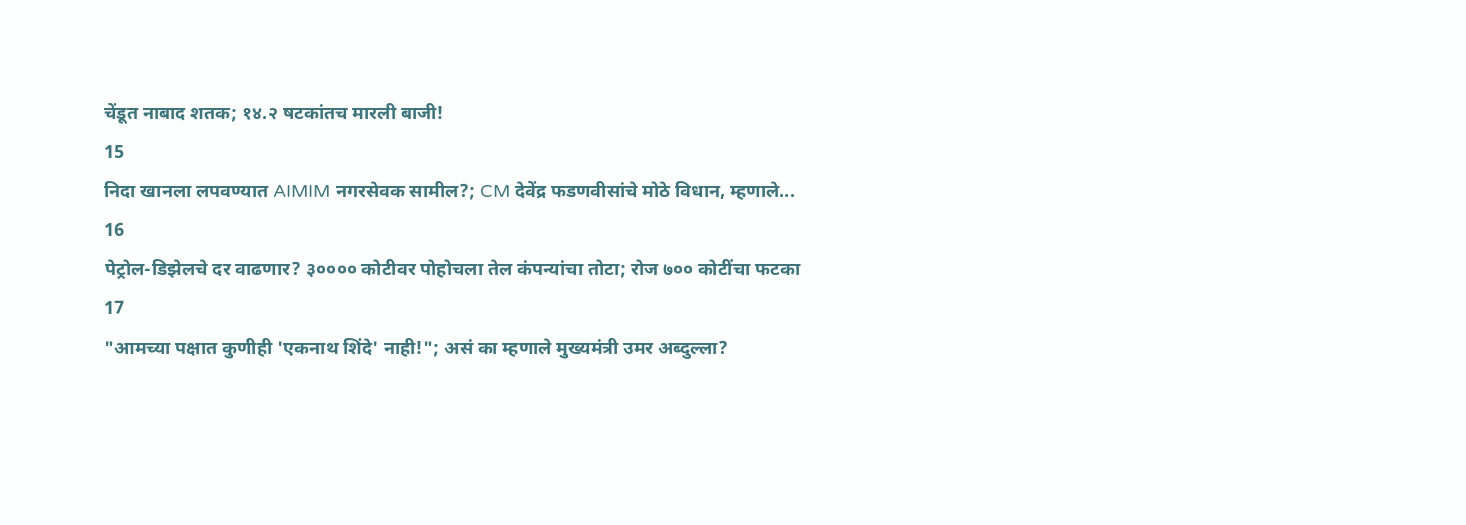चेंडूत नाबाद शतक; १४.२ षटकांतच मारली बाजी!
15
निदा खानला लपवण्यात AIMIM नगरसेवक सामील?; CM देवेंद्र फडणवीसांचे मोठे विधान, म्हणाले...
16
पेट्रोल-डिझेलचे दर वाढणार? ३०००० कोटीवर पोहोचला तेल कंपन्यांचा तोटा; रोज ७०० कोटींचा फटका
17
"आमच्या पक्षात कुणीही 'एकनाथ शिंदे' नाही!"; असं का म्हणाले मुख्यमंत्री उमर अब्दुल्ला?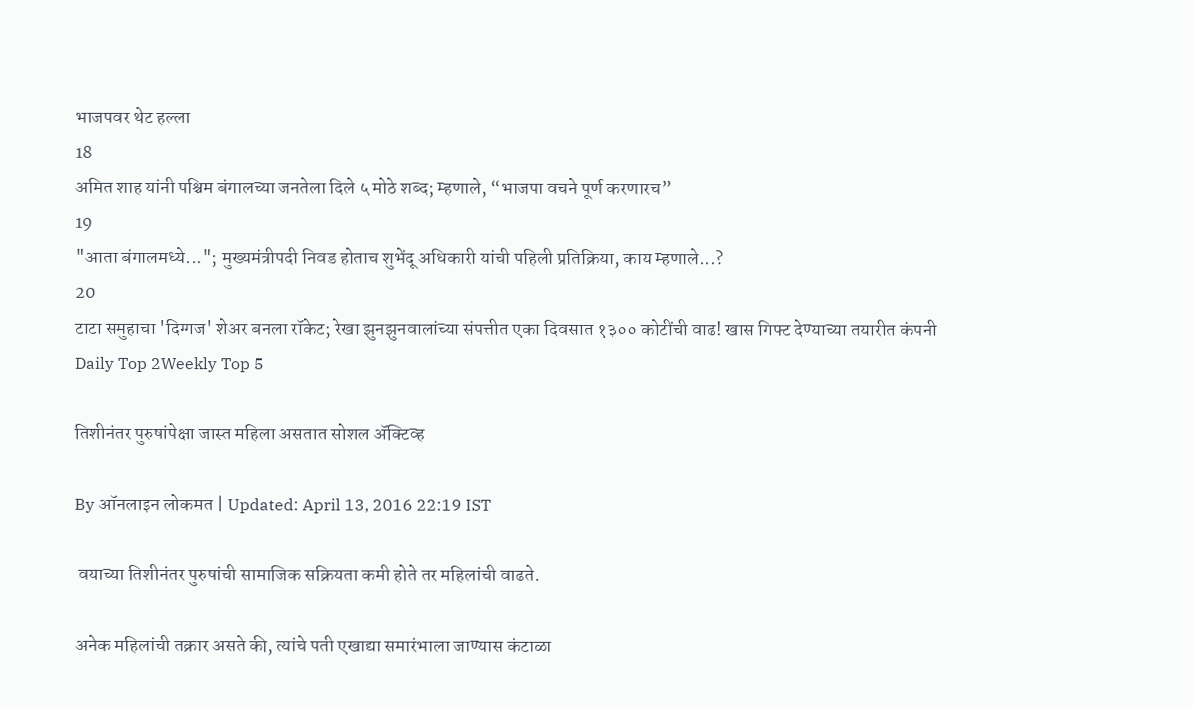भाजपवर थेट हल्ला
18
अमित शाह यांनी पश्चिम बंगालच्या जनतेला दिले ५ मोठे शब्द; म्हणाले, “भाजपा वचने पूर्ण करणारच”
19
"आता बंगालमध्ये..."; मुख्यमंत्रीपदी निवड होताच शुभेंदू अधिकारी यांची पहिली प्रतिक्रिया, काय म्हणाले...?
20
टाटा समुहाचा 'दिग्गज' शेअर बनला रॉकेट; रेखा झुनझुनवालांच्या संपत्तीत एका दिवसात १३०० कोटींची वाढ! खास गिफ्ट देण्याच्या तयारीत कंपनी
Daily Top 2Weekly Top 5

तिशीनंतर पुरुषांपेक्षा जास्त महिला असतात सोशल अ‍ॅक्टिव्ह

By ऑनलाइन लोकमत | Updated: April 13, 2016 22:19 IST

 वयाच्या तिशीनंतर पुरुषांची सामाजिक सक्रियता कमी होते तर महिलांची वाढते.

अनेक महिलांची तक्रार असते की, त्यांचे पती एखाद्या समारंभाला जाण्यास कंटाळा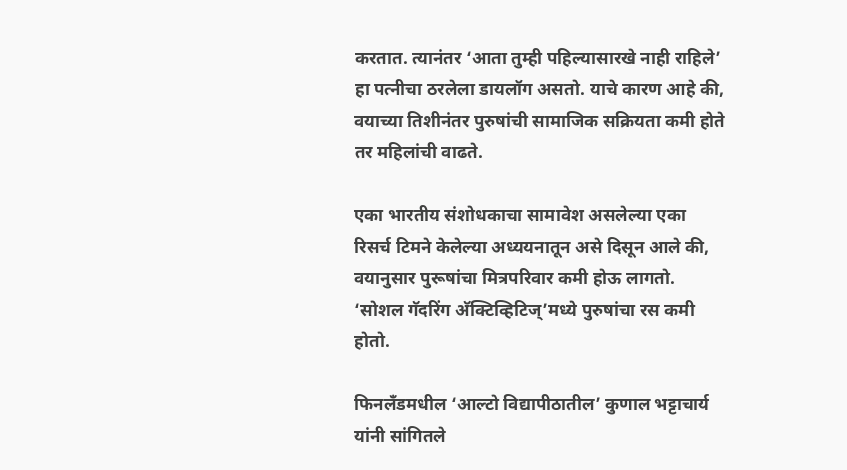करतात. त्यानंतर ‘आता तुम्ही पहिल्यासारखे नाही राहिले’ हा पत्नीचा ठरलेला डायलॉग असतो. याचे कारण आहे की, वयाच्या तिशीनंतर पुरुषांची सामाजिक सक्रियता कमी होते तर महिलांची वाढते.

एका भारतीय संशोधकाचा सामावेश असलेल्या एका रिसर्च टिमने केलेल्या अध्ययनातून असे दिसून आले की, वयानुसार पुरूषांचा मित्रपरिवार कमी होऊ लागतो. ‘सोशल गॅदरिंग अ‍ॅक्टिव्हिटिज्’मध्ये पुरुषांचा रस कमी होतो.

फिनलँडमधील ‘आल्टो विद्यापीठातील’ कुणाल भट्टाचार्य यांनी सांगितले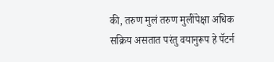की, तरुण मुलं तरुण मुलींपेक्षा अधिक सक्रिय असतात परंतु वयानुरूप हे पॅटर्न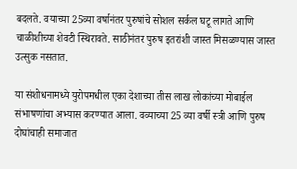बदलते. वयाच्या 25व्या वर्षानंतर पुरुषांचे सोशल सर्कल घटू लागते आणि चाळीशीच्या शेवटी स्थिरावते. साठीनंतर पुरुष इतरांशी जास्त मिसळण्यास जास्त उत्सुक नसतात.

या संशोधनामध्ये युरोपमधील एका देशाच्या तीस लाख लोकांच्या मोबाईल संभाषणांचा अभ्यास करण्यात आला. वव्याच्या 25 व्या वर्षी स्त्री आणि पुरुष दोघांचाही समाजात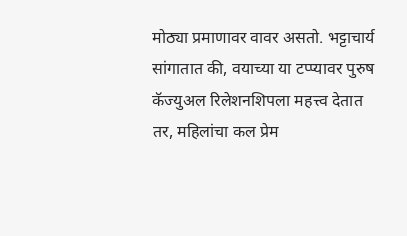मोठ्या प्रमाणावर वावर असतो. भट्टाचार्य सांगातात की, वयाच्या या टप्प्यावर पुरुष कॅज्युअल रिलेशनशिपला महत्त्व देतात तर, महिलांचा कल प्रेम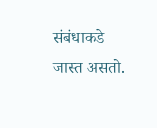संबंधाकडे जास्त असतो.